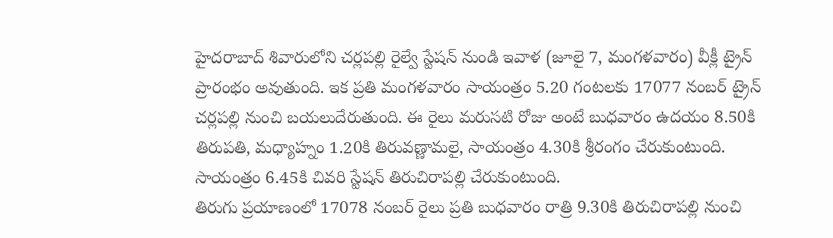హైదరాబాద్ శివారులోని చర్లపల్లి రైల్వే స్టేషన్ నుండి ఇవాళ (జూలై 7, మంగళవారం) వీక్లీ ట్రైన్ ప్రారంభం అవుతుంది. ఇక ప్రతి మంగళవారం సాయంత్రం 5.20 గంటలకు 17077 నంబర్ ట్రైన్ చర్లపల్లి నుంచి బయలుదేరుతుంది. ఈ రైలు మరుసటి రోజు అంటే బుధవారం ఉదయం 8.50కి తిరుపతి, మధ్యాహ్నం 1.20కి తిరువణ్ణామలై, సాయంత్రం 4.30కి శ్రీరంగం చేరుకుంటుంది. సాయంత్రం 6.45కి చివరి స్టేషన్ తిరుచిరాపల్లి చేరుకుంటుంది.
తిరుగు ప్రయాణంలో 17078 నంబర్ రైలు ప్రతి బుధవారం రాత్రి 9.30కి తిరుచిరాపల్లి నుంచి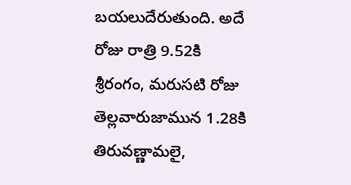బయలుదేరుతుంది. అదే రోజు రాత్రి 9.52కి శ్రీరంగం, మరుసటి రోజు తెల్లవారుజామున 1.28కి తిరువణ్ణామలై,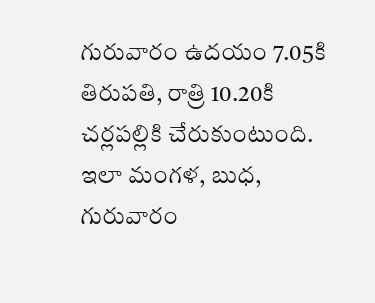గురువారం ఉదయం 7.05కి తిరుపతి, రాత్రి 10.20కి చర్లపల్లికి చేరుకుంటుంది. ఇలా మంగళ, బుధ, గురువారం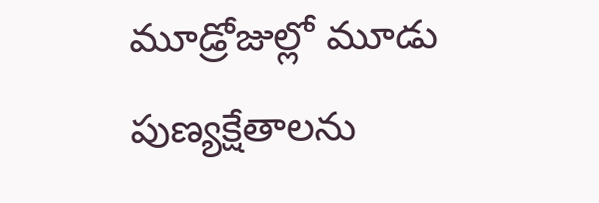మూడ్రోజుల్లో మూడు పుణ్యక్షేతాలను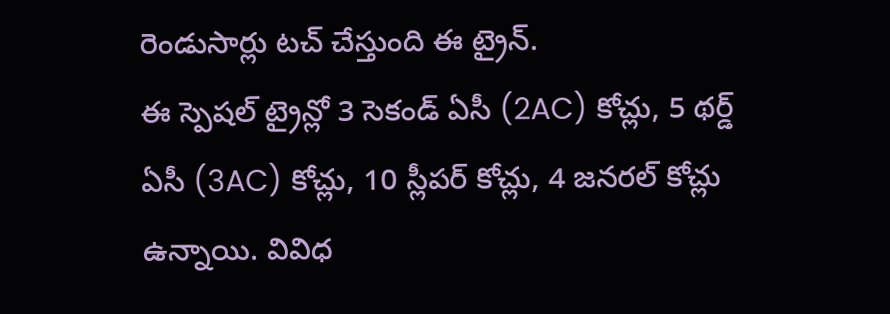రెండుసార్లు టచ్ చేస్తుంది ఈ ట్రైన్.
ఈ స్పెషల్ ట్రైన్లో 3 సెకండ్ ఏసీ (2AC) కోచ్లు, 5 థర్డ్ ఏసీ (3AC) కోచ్లు, 10 స్లీపర్ కోచ్లు, 4 జనరల్ కోచ్లు ఉన్నాయి. వివిధ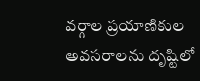వర్గాల ప్రయాణికుల అవసరాలను దృష్టిలో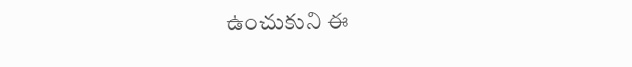ఉంచుకుని ఈ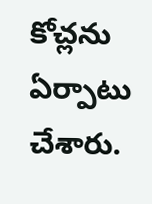కోచ్లను ఏర్పాటు చేశారు.